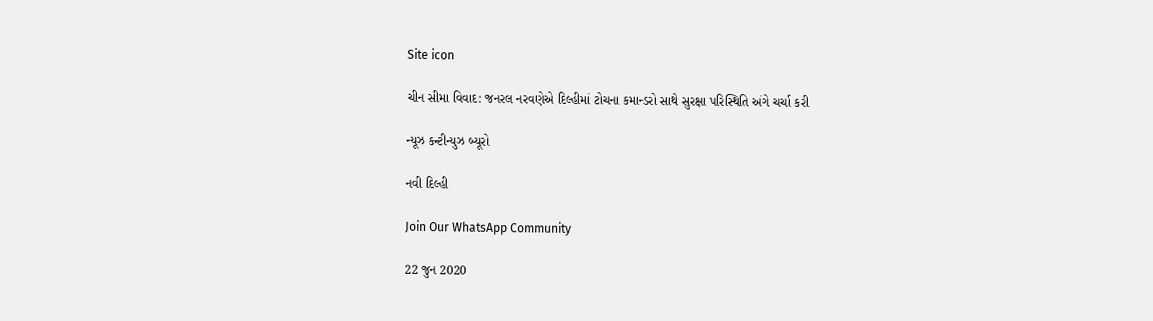Site icon

ચીન સીમા વિવાદ: જનરલ નરવણેએ દિલ્હીમાં ટોચના કમાન્ડરો સાથે સુરક્ષા પરિસ્થિતિ અંગે ચર્ચા કરી

ન્યૂઝ કન્ટીન્યુઝ બ્યૂરો

નવી દિલ્હી

Join Our WhatsApp Community

22 જુન 2020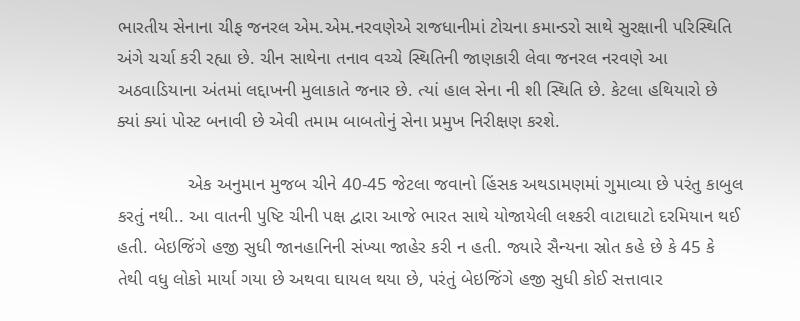ભારતીય સેનાના ચીફ જનરલ એમ.એમ.નરવણેએ રાજધાનીમાં ટોચના કમાન્ડરો સાથે સુરક્ષાની પરિસ્થિતિ અંગે ચર્ચા કરી રહ્યા છે. ચીન સાથેના તનાવ વચ્ચે સ્થિતિની જાણકારી લેવા જનરલ નરવણે આ અઠવાડિયાના અંતમાં લદ્દાખની મુલાકાતે જનાર છે. ત્યાં હાલ સેના ની શી સ્થિતિ છે. કેટલા હથિયારો છે ક્યાં ક્યાં પોસ્ટ બનાવી છે એવી તમામ બાબતોનું સેના પ્રમુખ નિરીક્ષણ કરશે.

              એક અનુમાન મુજબ ચીને 40-45 જેટલા જવાનો હિંસક અથડામણમાં ગુમાવ્યા છે પરંતુ કાબુલ કરતું નથી.. આ વાતની પુષ્ટિ ચીની પક્ષ દ્વારા આજે ભારત સાથે યોજાયેલી લશ્કરી વાટાઘાટો દરમિયાન થઈ હતી. બેઇજિંગે હજી સુધી જાનહાનિની સંખ્યા જાહેર કરી ન હતી. જ્યારે સૈન્યના સ્રોત કહે છે કે 45 કે તેથી વધુ લોકો માર્યા ગયા છે અથવા ઘાયલ થયા છે, પરંતું બેઇજિંગે હજી સુધી કોઈ સત્તાવાર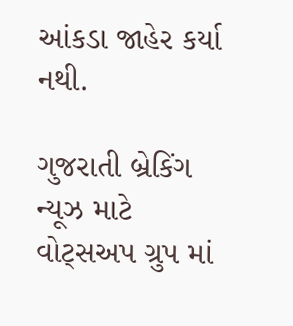આંકડા જાહેર કર્યા નથી.

ગુજરાતી બ્રેકિંગ ન્યૂઝ માટે વોટ્સઅપ ગ્રુપ માં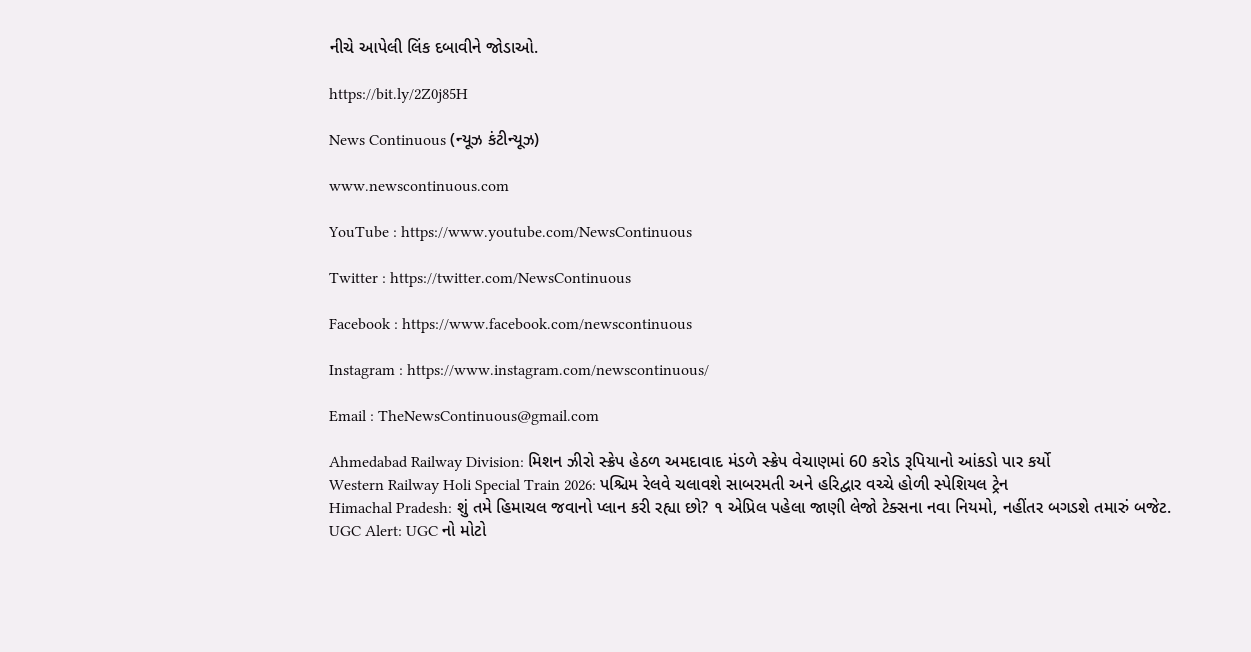નીચે આપેલી લિંક દબાવીને જોડાઓ.

https://bit.ly/2Z0j85H

News Continuous (ન્યૂઝ કંટીન્યૂઝ)

www.newscontinuous.com

YouTube : https://www.youtube.com/NewsContinuous

Twitter : https://twitter.com/NewsContinuous

Facebook : https://www.facebook.com/newscontinuous

Instagram : https://www.instagram.com/newscontinuous/

Email : TheNewsContinuous@gmail.com

Ahmedabad Railway Division: મિશન ઝીરો સ્ક્રેપ હેઠળ અમદાવાદ મંડળે સ્ક્રેપ વેચાણમાં 60 કરોડ રૂપિયાનો આંકડો પાર કર્યો
Western Railway Holi Special Train 2026: પશ્ચિમ રેલવે ચલાવશે સાબરમતી અને હરિદ્વાર વચ્ચે હોળી સ્પેશિયલ ટ્રેન
Himachal Pradesh: શું તમે હિમાચલ જવાનો પ્લાન કરી રહ્યા છો? ૧ એપ્રિલ પહેલા જાણી લેજો ટેક્સના નવા નિયમો, નહીંતર બગડશે તમારું બજેટ.
UGC Alert: UGC નો મોટો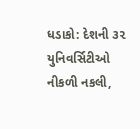ધડાકો: દેશની ૩૨ યુનિવર્સિટીઓ નીકળી નકલી,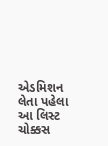એડમિશન લેતા પહેલા આ લિસ્ટ ચોક્કસ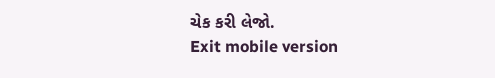ચેક કરી લેજો.
Exit mobile version